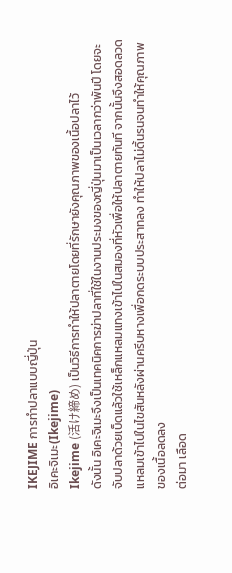IKEJIME การทำปลาแบบญี่ปุ่น
อิเคะจิเมะ(Ikejime)
Ikejime (活け締め) เป็นวิธีการทำให้ปลาตายโดยที่รักษายังคุณภาพของเนื้อปลาไว้
ดังนั้น อิเคะจิเมะจึงเป็นเทคนิคการฆ่าปลาที่ใช้ในงานประมงของญี่ปุ่นมาเป็นเวลากว่าพันปี โดยจะจับปลาด้วยเบ็ดแล้วใช้เหล็กแหลมแทงเข้าไปในสมองที่หัวเพื่อให้ปลาตายทันที จากนั้นจึงสอดลวดแหลมเข้าไปในไขสันหลังผ่านครีบหางเพื่อกดระบบประสาทลง ทำให้ปลาไม่ดิ้นรนจนทำให้คุณภาพของเนื้อลดลง
ต่อมา เลือด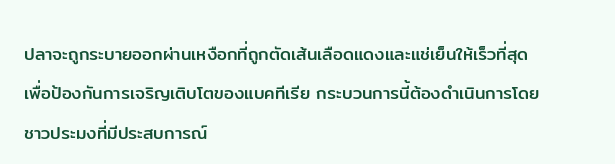ปลาจะถูกระบายออกผ่านเหงือกที่ถูกตัดเส้นเลือดแดงและแช่เย็นให้เร็วที่สุดเพื่อป้องกันการเจริญเติบโตของแบคทีเรีย กระบวนการนี้ต้องดำเนินการโดยชาวประมงที่มีประสบการณ์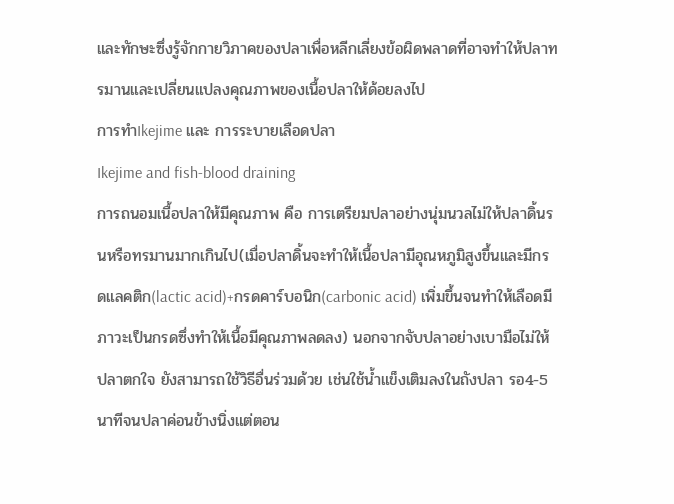และทักษะซึ่งรู้จักกายวิภาคของปลาเพื่อหลีกเลี่ยงข้อผิดพลาดที่อาจทำให้ปลาทรมานและเปลี่ยนแปลงคุณภาพของเนื้อปลาให้ด้อยลงไป
การทำIkejime และ การระบายเลือดปลา
Ikejime and fish-blood draining
การถนอมเนื้อปลาให้มีคุณภาพ คือ การเตรียมปลาอย่างนุ่มนวลไม่ให้ปลาดิ้นรนหรือทรมานมากเกินไป(เมื่อปลาดิ้นจะทำให้เนื้อปลามีอุณหภูมิสูงขึ้นและมีกรดแลคติก(lactic acid)+กรดคาร์บอนิก(carbonic acid) เพิ่มขึ้นจนทำให้เลือดมีภาวะเป็นกรดซึ่งทำให้เนื้อมีคุณภาพลดลง) นอกจากจับปลาอย่างเบามือไม่ให้ปลาตกใจ ยังสามารถใช้วิธีอื่นร่วมด้วย เช่นใช้น้ำแข็งเติมลงในถังปลา รอ4-5นาทีจนปลาค่อนข้างนิ่งแต่ตอน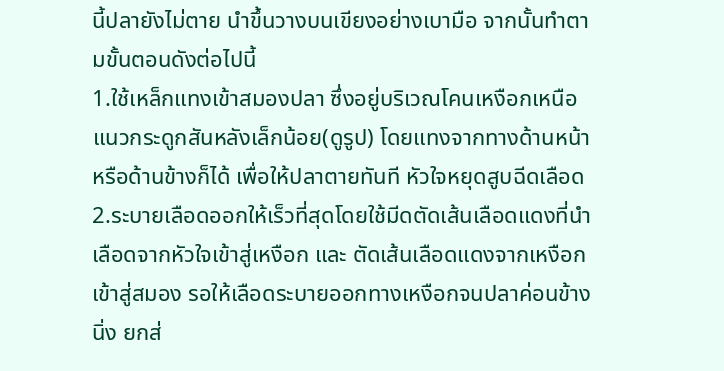นี้ปลายังไม่ตาย นำขึ้นวางบนเขียงอย่างเบามือ จากนั้นทำตามขั้นตอนดังต่อไปนี้
1.ใช้เหล็กแทงเข้าสมองปลา ซึ่งอยู่บริเวณโคนเหงือกเหนือแนวกระดูกสันหลังเล็กน้อย(ดูรูป) โดยแทงจากทางด้านหน้าหรือด้านข้างก็ได้ เพื่อให้ปลาตายทันที หัวใจหยุดสูบฉีดเลือด
2.ระบายเลือดออกให้เร็วที่สุดโดยใช้มีดตัดเส้นเลือดแดงที่นำเลือดจากหัวใจเข้าสู่เหงือก และ ตัดเส้นเลือดแดงจากเหงือกเข้าสู่สมอง รอให้เลือดระบายออกทางเหงือกจนปลาค่อนข้างนิ่ง ยกส่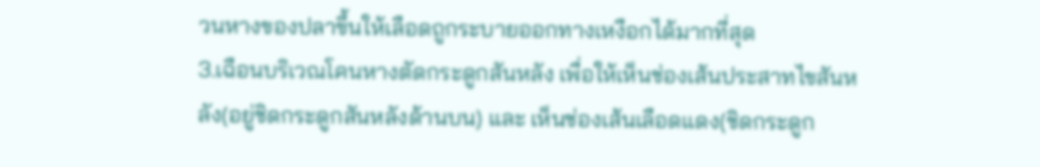วนหางของปลาขึ้นให้เลือดถูกระบายออกทางเหงือกได้มากที่สุด
3.เฉือนบริเวณโคนหางตัดกระดูกสันหลัง เพื่อให้เห็นช่องเส้นประสาทไขสันหลัง(อยู่ชิดกระดูกสันหลังด้านบน) และ เห็นช่องเส้นเลือดแดง(ชิดกระดูก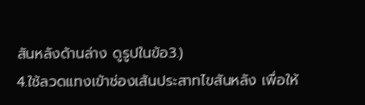สันหลังด้านล่าง ดูรูปในข้อ3.)
4.ใช้ลวดแทงเข้าช่องเส้นประสาทไขสันหลัง เพื่อให้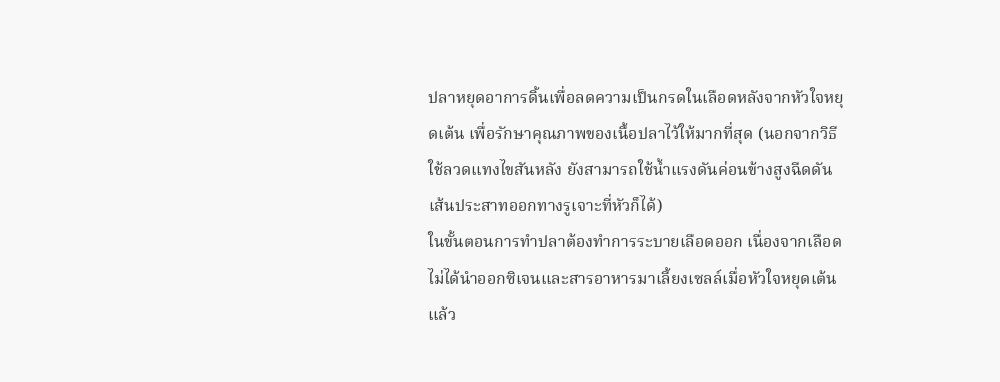ปลาหยุดอาการดิ้นเพื่อลดความเป็นกรดในเลือดหลังจากหัวใจหยุดเต้น เพื่อรักษาคุณภาพของเนื้อปลาไว้ให้มากที่สุด (นอกจากวิธีใช้ลวดแทงไขสันหลัง ยังสามารถใช้น้ำแรงดันค่อนข้างสูงฉีดดันเส้นประสาทออกทางรูเจาะที่หัวก็ได้)
ในขั้นตอนการทำปลาต้องทำการระบายเลือดออก เนื่องจากเลือดไม่ได้นำออกซิเจนและสารอาหารมาเลี้ยงเซลล์เมื่อหัวใจหยุดเต้นแล้ว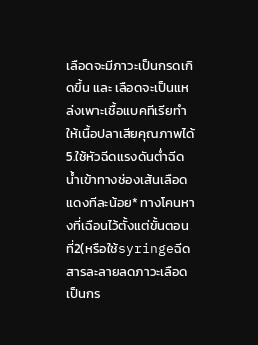เลือดจะมีภาวะเป็นกรดเกิดขึ้น และ เลือดจะเป็นแหล่งเพาะเชื้อแบคทีเรียทำให้เนื้อปลาเสียคุณภาพได้
5.ใช้หัวฉีดแรงดันต่ำฉีดน้ำเข้าทางช่องเส้นเลือดแดงทีละน้อย* ทางโคนหางที่เฉือนไว้ตั้งแต่ขั้นตอนที่2(หรือใช้syringeฉีดสารละลายลดภาวะเลือดเป็นกร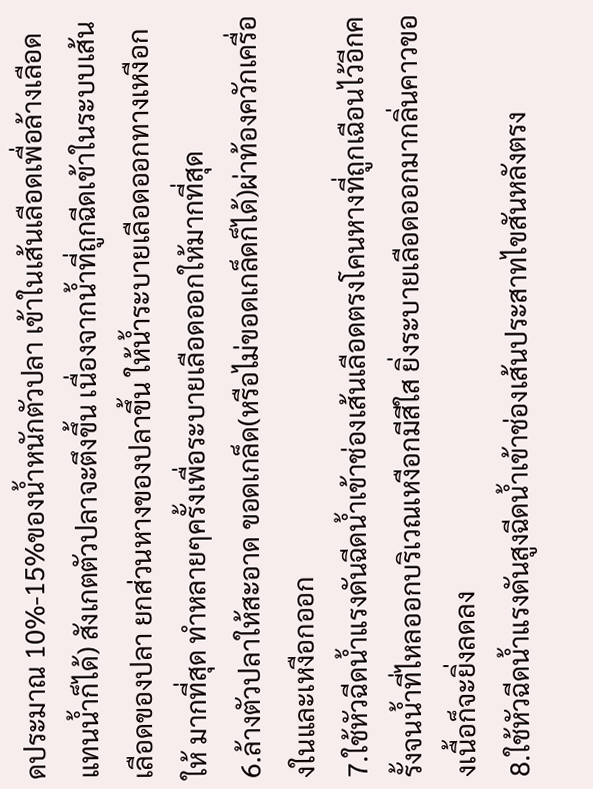ดประมาณ 10%-15%ของน้ำหนักตัวปลา เข้าในเส้นเลือดเพื่อล้างเลือดแทนน้ำก็ได้) สังเกตตัวปลาจะตึงขึ้น เนื่องจากน้ำที่ถูกฉีดเข้าในระบบเส้นเลือดของปลา ยกส่วนหางของปลาขึ้น ให้น้ำระบายเลือดออกทางเหงือกให้ มากที่สุด ทำหลายๆครั้งเพื่อระบายเลือดออกให้มากที่สุด
6.ล้างตัวปลาให้สะอาด ขอดเกล็ด(หรือไม่ขอดเกล็ดก็ได้)ผ่าท้องควักเครื่องในและเหงือกออก
7.ใช้หัวฉีดน้ำแรงดันฉีดน้ำเข้าช่องเส้นเลือดตรงโคนหางที่ถูกเฉือนไว้อีกครั้งจนน้ำที่ไหลออกบริเวณเหงือกมีสีใส ยิ่งระบายเลือดออกมากลิ่นคาวของเนื้อก็จะยิ่งลดลง
8.ใช้หัวฉีดน้ำแรงดันสูงฉีดน้ำเข้าช่องเส้นประสาทไขสันหลังตรง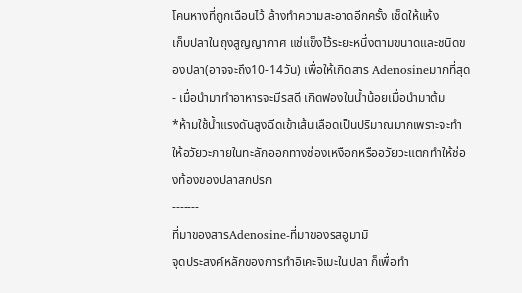โคนหางที่ถูกเฉือนไว้ ล้างทำความสะอาดอีกครั้ง เช็ดให้แห้ง
เก็บปลาในถุงสูญญากาศ แช่แข็งไว้ระยะหนึ่งตามขนาดและชนิดของปลา(อาจจะถึง10-14วัน) เพื่อให้เกิดสาร Adenosineมากที่สุด- เมื่อนำมาทำอาหารจะมีรสดี เกิดฟองในน้ำน้อยเมื่อนำมาต้ม
*ห้ามใช้น้ำแรงดันสูงฉีดเข้าเส้นเลือดเป็นปริมาณมากเพราะจะทำให้อวัยวะภายในทะลักออกทางช่องเหงือกหรืออวัยวะแตกทำให้ช่องท้องของปลาสกปรก
---‐---
ที่มาของสารAdenosine-ที่มาของรสอูมามิ
จุดประสงค์หลักของการทำอิเคะจิเมะในปลา ก็เพื่อทำ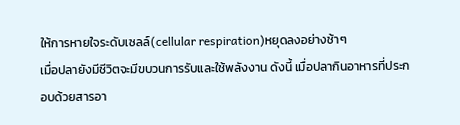ให้การหายใจระดับเซลล์(cellular respiration)หยุดลงอย่างช้าๆ
เมื่อปลายังมีชีวิตจะมีขบวนการรับและใช้พลังงาน ดังนี้ เมื่อปลากินอาหารที่ประกอบด้วยสารอา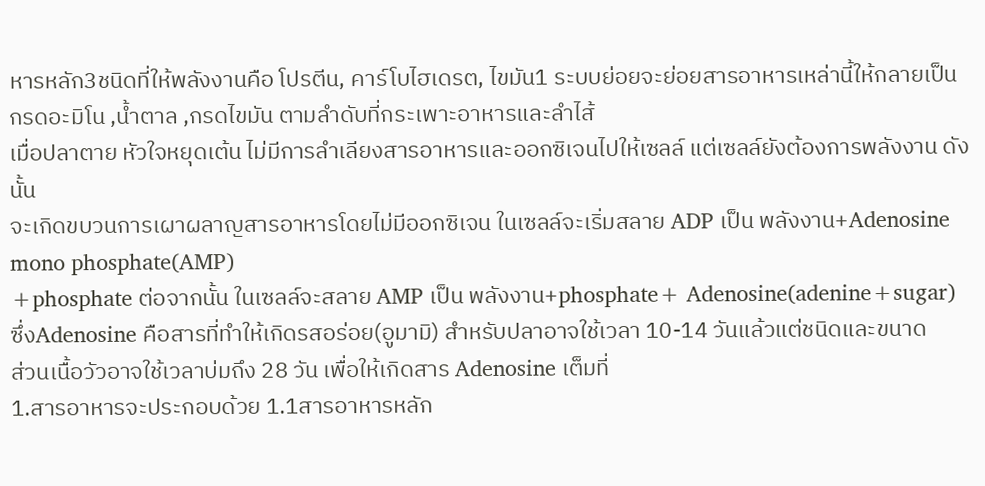หารหลัก3ชนิดที่ให้พลังงานคือ โปรตีน, คาร์โบไฮเดรต, ไขมัน1 ระบบย่อยจะย่อยสารอาหารเหล่านี้ให้กลายเป็น กรดอะมิโน ,น้ำตาล ,กรดไขมัน ตามลำดับที่กระเพาะอาหารและลำไส้
เมื่อปลาตาย หัวใจหยุดเต้น ไม่มีการลำเลียงสารอาหารและออกซิเจนไปให้เซลล์ แต่เซลล์ยังต้องการพลังงาน ดังนั้น
จะเกิดขบวนการเผาผลาญสารอาหารโดยไม่มีออกซิเจน ในเซลล์จะเริ่มสลาย ADP เป็น พลังงาน+Adenosine mono phosphate(AMP)
+phosphate ต่อจากนั้น ในเซลล์จะสลาย AMP เป็น พลังงาน+phosphate+ Adenosine(adenine+sugar)
ซึ่งAdenosine คือสารที่ทำให้เกิดรสอร่อย(อูมามิ) สำหรับปลาอาจใช้เวลา 10-14 วันแล้วแต่ชนิดและขนาด
ส่วนเนื้อวัวอาจใช้เวลาบ่มถึง 28 วัน เพื่อให้เกิดสาร Adenosine เต็มที่
1.สารอาหารจะประกอบด้วย 1.1สารอาหารหลัก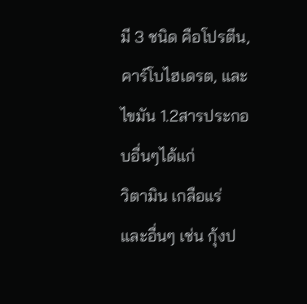มี 3 ชนิด คือโปรตีน, คาร์โบไฮเดรต, และ ไขมัน 1.2สารประกอบอื่นๆได้แก่
วิตามิน เกลือแร่ และอื่นๆ เช่น กุ้งป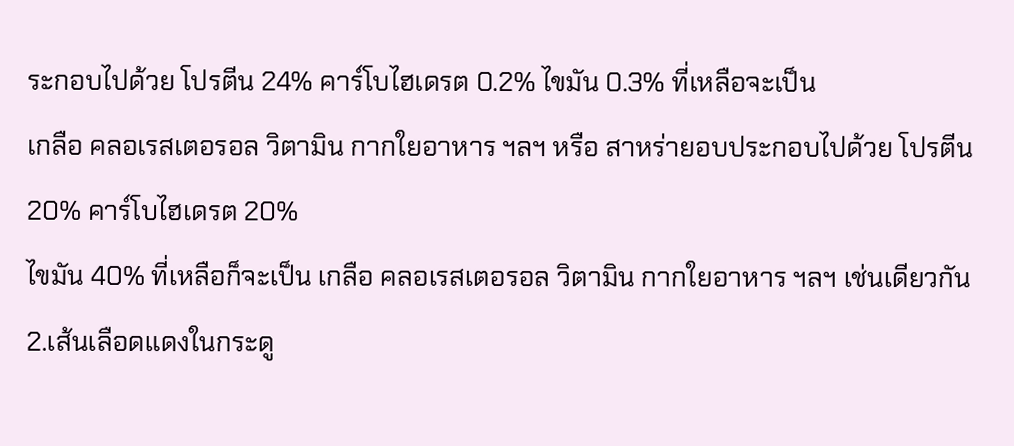ระกอบไปด้วย โปรตีน 24% คาร์โบไฮเดรต 0.2% ไขมัน 0.3% ที่เหลือจะเป็น
เกลือ คลอเรสเตอรอล วิตามิน กากใยอาหาร ฯลฯ หรือ สาหร่ายอบประกอบไปด้วย โปรตีน 20% คาร์โบไฮเดรต 20%
ไขมัน 40% ที่เหลือก็จะเป็น เกลือ คลอเรสเตอรอล วิตามิน กากใยอาหาร ฯลฯ เช่นเดียวกัน
2.เส้นเลือดแดงในกระดู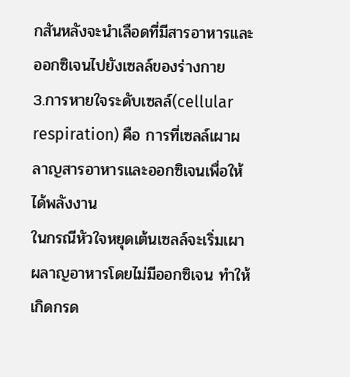กสันหลังจะนำเลือดที่มีสารอาหารและออกซิเจนไปยังเซลล์ของร่างกาย
3.การหายใจระดับเซลล์(cellular respiration) คือ การที่เซลล์เผาผลาญสารอาหารและออกซิเจนเพื่อให้ได้พลังงาน
ในกรณีหัวใจหยุดเต้นเซลล์จะเริ่มเผาผลาญอาหารโดยไม่มีออกซิเจน ทำให้เกิดกรด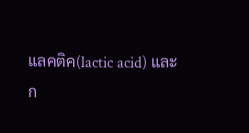แลคติค(lactic acid) และ
ก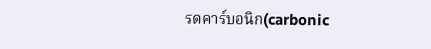รดคาร์บอนิก(carbonic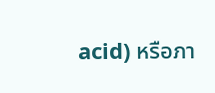acid) หรือภา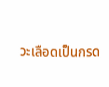วะเลือดเป็นกรด